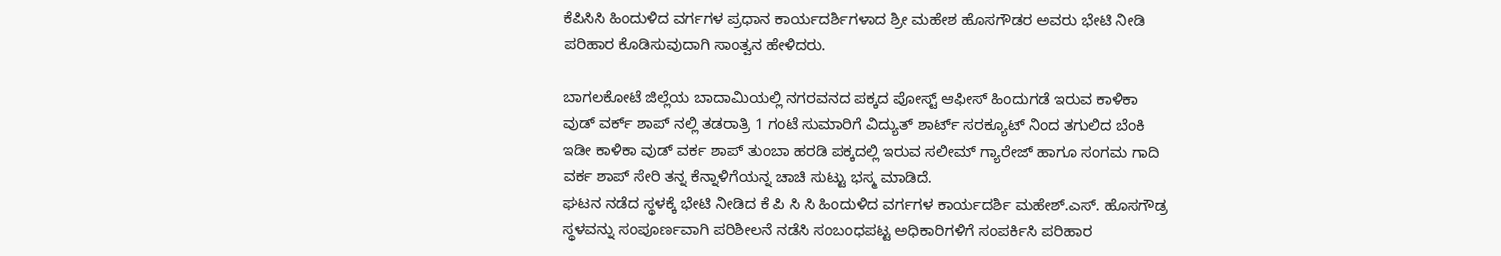ಕೆಪಿಸಿಸಿ ಹಿಂದುಳಿದ ವರ್ಗಗಳ ಪ್ರಧಾನ ಕಾರ್ಯದರ್ಶಿಗಳಾದ ಶ್ರೀ ಮಹೇಶ ಹೊಸಗೌಡರ ಅವರು ಭೇಟಿ ನೀಡಿ ಪರಿಹಾರ ಕೊಡಿಸುವುದಾಗಿ ಸಾಂತ್ವನ ಹೇಳಿದರು.

ಬಾಗಲಕೋಟೆ ಜಿಲ್ಲೆಯ ಬಾದಾಮಿಯಲ್ಲಿ ನಗರವನದ ಪಕ್ಕದ ಪೋಸ್ಟ್ ಆಫೀಸ್ ಹಿಂದುಗಡೆ ಇರುವ ಕಾಳಿಕಾ ವುಡ್ ವರ್ಕ್ ಶಾಪ್ ನಲ್ಲಿ ತಡರಾತ್ರಿ 1 ಗಂಟೆ ಸುಮಾರಿಗೆ ವಿದ್ಯುತ್ ಶಾರ್ಟ್ ಸರಕ್ಯೂಟ್ ನಿಂದ ತಗುಲಿದ ಬೆಂಕಿ ಇಡೀ ಕಾಳಿಕಾ ವುಡ್ ವರ್ಕ ಶಾಪ್ ತುಂಬಾ ಹರಡಿ ಪಕ್ಕದಲ್ಲಿ ಇರುವ ಸಲೀಮ್ ಗ್ಯಾರೇಜ್ ಹಾಗೂ ಸಂಗಮ ಗಾದಿ ವರ್ಕ ಶಾಪ್ ಸೇರಿ ತನ್ನ ಕೆನ್ನಾಳಿಗೆಯನ್ನ ಚಾಚಿ ಸುಟ್ಟು ಭಸ್ಮ ಮಾಡಿದೆ.
ಘಟನ ನಡೆದ ಸ್ಥಳಕ್ಕೆ ಭೇಟಿ ನೀಡಿದ ಕೆ ಪಿ ಸಿ ಸಿ ಹಿಂದುಳಿದ ವರ್ಗಗಳ ಕಾರ್ಯದರ್ಶಿ ಮಹೇಶ್.ಎಸ್. ಹೊಸಗೌಡ್ರ ಸ್ಥಳವನ್ನು ಸಂಪೂರ್ಣವಾಗಿ ಪರಿಶೀಲನೆ ನಡೆಸಿ ಸಂಬಂಧಪಟ್ಟ ಅಧಿಕಾರಿಗಳಿಗೆ ಸಂಪರ್ಕಿಸಿ ಪರಿಹಾರ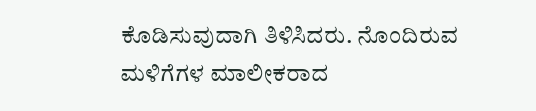ಕೊಡಿಸುವುದಾಗಿ ತಿಳಿಸಿದರು. ನೊಂದಿರುವ ಮಳಿಗೆಗಳ ಮಾಲೀಕರಾದ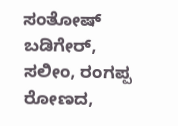ಸಂತೋಷ್ ಬಡಿಗೇರ್, ಸಲೀಂ, ರಂಗಪ್ಪ ರೋಣದ,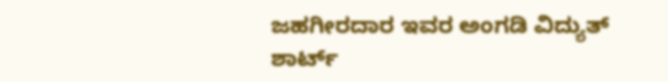ಜಹಗೀರದಾರ ಇವರ ಅಂಗಡಿ ವಿದ್ಯುತ್ ಶಾರ್ಟ್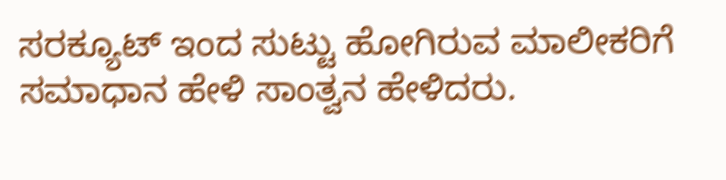ಸರಕ್ಯೂಟ್ ಇಂದ ಸುಟ್ಟು ಹೋಗಿರುವ ಮಾಲೀಕರಿಗೆ ಸಮಾಧಾನ ಹೇಳಿ ಸಾಂತ್ವನ ಹೇಳಿದರು.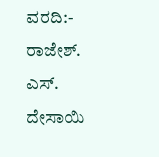ವರದಿ:- ರಾಜೇಶ್. ಎಸ್. ದೇಸಾಯಿ